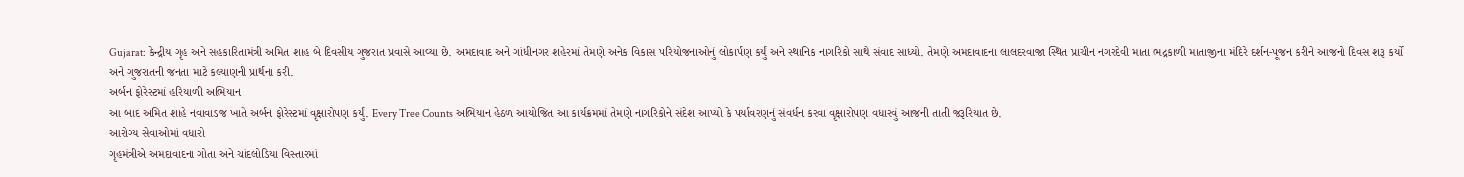Gujarat: કેન્દ્રીય ગૃહ અને સહકારિતામંત્રી અમિત શાહ બે દિવસીય ગુજરાત પ્રવાસે આવ્યા છે. અમદાવાદ અને ગાંધીનગર શહેરમાં તેમણે અનેક વિકાસ પરિયોજનાઓનું લોકાર્પણ કર્યું અને સ્થાનિક નાગરિકો સાથે સંવાદ સાધ્યો. તેમણે અમદાવાદના લાલદરવાજા સ્થિત પ્રાચીન નગરદેવી માતા ભદ્રકાળી માતાજીના મંદિરે દર્શન-પૂજન કરીને આજનો દિવસ શરૂ કર્યો અને ગુજરાતની જનતા માટે કલ્યાણની પ્રાર્થના કરી.
અર્બન ફોરેસ્ટમાં હરિયાળી અભિયાન
આ બાદ અમિત શાહે નવાવાડજ ખાતે અર્બન ફોરેસ્ટમાં વૃક્ષારોપણ કર્યું. Every Tree Counts અભિયાન હેઠળ આયોજિત આ કાર્યક્રમમાં તેમણે નાગરિકોને સંદેશ આપ્યો કે પર્યાવરણનું સંવર્ધન કરવા વૃક્ષારોપણ વધારવું આજની તાતી જરૂરિયાત છે.
આરોગ્ય સેવાઓમાં વધારો
ગૃહમંત્રીએ અમદાવાદના ગોતા અને ચાંદલોડિયા વિસ્તારમાં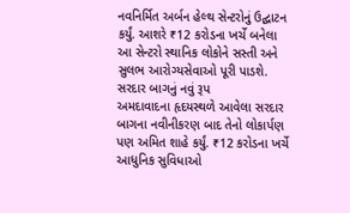નવનિર્મિત અર્બન હેલ્થ સેન્ટરોનું ઉદ્ઘાટન કર્યું. આશરે ₹12 કરોડના ખર્ચે બનેલા આ સેન્ટરો સ્થાનિક લોકોને સસ્તી અને સુલભ આરોગ્યસેવાઓ પૂરી પાડશે.
સરદાર બાગનું નવું રૂપ
અમદાવાદના હૃદયસ્થળે આવેલા સરદાર બાગના નવીનીકરણ બાદ તેનો લોકાર્પણ પણ અમિત શાહે કર્યું. ₹12 કરોડના ખર્ચે આધુનિક સુવિધાઓ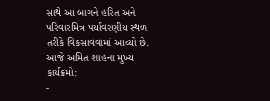સાથે આ બાગને હરિત અને પરિવારમિત્ર પર્યાવરણીય સ્થળ તરીકે વિકસાવવામાં આવ્યો છે.
આજે અમિત શાહના મુખ્ય કાર્યક્રમો:
-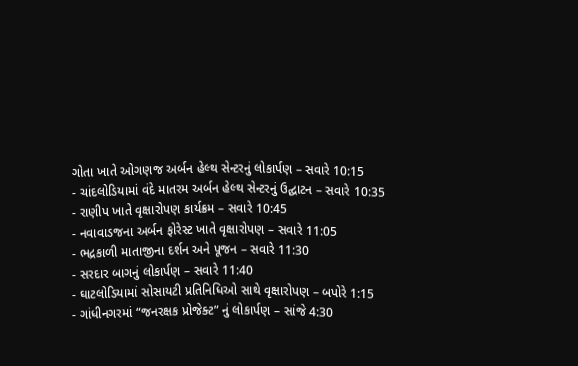ગોતા ખાતે ઓગણજ અર્બન હેલ્થ સેન્ટરનું લોકાર્પણ – સવારે 10:15
- ચાંદલોડિયામાં વંદે માતરમ અર્બન હેલ્થ સેન્ટરનું ઉદ્ઘાટન – સવારે 10:35
- રાણીપ ખાતે વૃક્ષારોપણ કાર્યક્રમ – સવારે 10:45
- નવાવાડજના અર્બન ફોરેસ્ટ ખાતે વૃક્ષારોપણ – સવારે 11:05
- ભદ્રકાળી માતાજીના દર્શન અને પૂજન – સવારે 11:30
- સરદાર બાગનું લોકાર્પણ – સવારે 11:40
- ઘાટલોડિયામાં સોસાયટી પ્રતિનિધિઓ સાથે વૃક્ષારોપણ – બપોરે 1:15
- ગાંધીનગરમાં “જનરક્ષક પ્રોજેક્ટ” નું લોકાર્પણ – સાંજે 4:30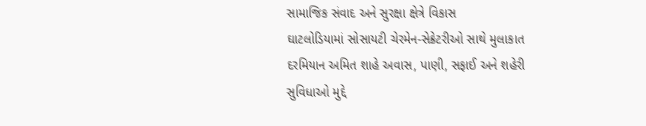સામાજિક સંવાદ અને સુરક્ષા ક્ષેત્રે વિકાસ
ઘાટલોડિયામાં સોસાયટી ચેરમેન-સેક્રેટરીઓ સાથે મુલાકાત દરમિયાન અમિત શાહે અવાસ, પાણી, સફાઈ અને શહેરી સુવિધાઓ મુદ્દે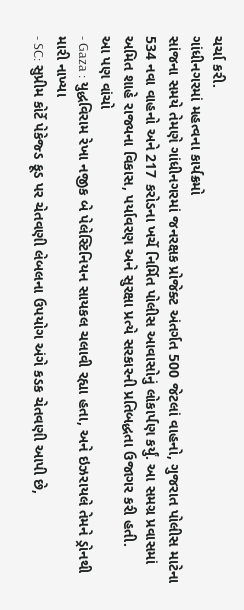ચર્ચા કરી.
ગાંધીનગરમાં મહત્વના કાર્યક્રમો
સાંજના સમયે તેમણે ગાંધીનગરમાં જનરક્ષક પ્રોજેક્ટ અંતર્ગત 500 જેટલાં વાહનો, ગુજરાત પોલીસ માટેના 534 નવા વાહનો અને 217 કરોડના ખર્ચે નિર્મિત પોલીસ આવાસોનું લોકાર્પણ કર્યું. આ સમગ્ર પ્રવાસમાં અમિત શાહે રાજ્યના વિકાસ, પર્યાવરણ અને સુરક્ષા પ્રત્યે સરકારની પ્રતિબદ્ધતા ઉજાગર કરી હતી.
આ પણ વાંચો
- Gaza : યુદ્ધવિરામ રેખા નજીક બે પેલેસ્ટિનિયન સાયકલ ચલાવી રહ્યા હતા, અને ઇઝરાયલે તેમને ડ્રોનથી મારી નાખ્યા
- SC: સુપ્રીમ કોર્ટે પેકેજ્ડ ફૂડ પર ચેતવણી લેબલના ઉપયોગ અંગે કડક ચેતવણી આપી છે,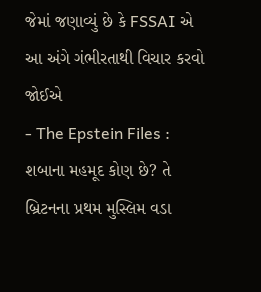જેમાં જણાવ્યું છે કે FSSAI એ આ અંગે ગંભીરતાથી વિચાર કરવો જોઈએ
- The Epstein Files : શબાના મહમૂદ કોણ છે? તે બ્રિટનના પ્રથમ મુસ્લિમ વડા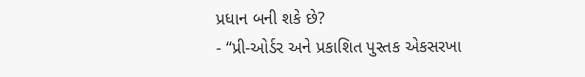પ્રધાન બની શકે છે?
- “પ્રી-ઓર્ડર અને પ્રકાશિત પુસ્તક એકસરખા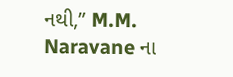નથી,” M.M. Naravane ના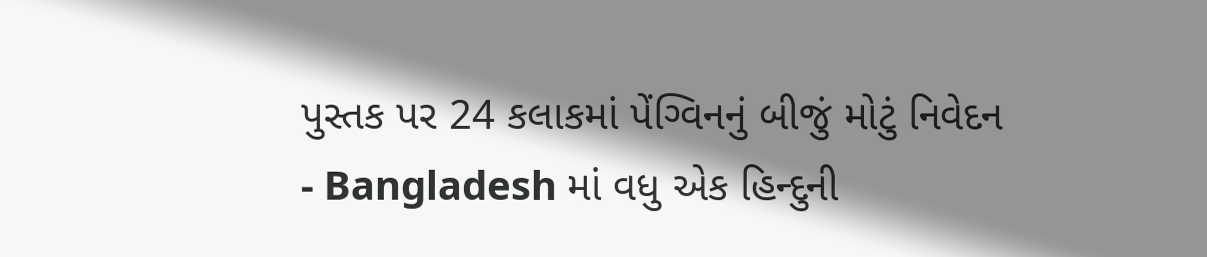પુસ્તક પર 24 કલાકમાં પેંગ્વિનનું બીજું મોટું નિવેદન
- Bangladesh માં વધુ એક હિન્દુની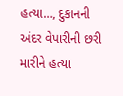હત્યા…, દુકાનની અંદર વેપારીની છરી મારીને હત્યા